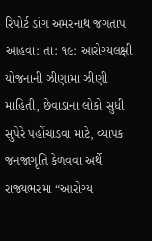રિપોર્ટ ડાંગ અમરનાથ જગતાપ
આહવા: તા: ૧૯: આરોગ્યલક્ષી યોજનાની ઝીણામા ઝીણી માહિતી, છેવાડાના લોકો સુધી સુપેરે પહોંચાડવા માટે, વ્યાપક જનજાગૃતિ કેળવવા અર્થે રાજ્યભરમા “આરોગ્ય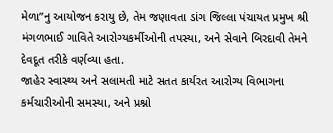મેળા”નુ આયોજન કરાયુ છે, તેમ જણાવતા ડાંગ જિલ્લા પંચાયત પ્રમુખ શ્રી મંગળભાઈ ગાવિતે આરોગ્યકર્મીઓની તપસ્યા, અને સેવાને બિરદાવી તેમને દેવદૂત તરીકે વર્ણવ્યા હતા.
જાહેર સ્વાસ્થ્ય અને સલામતી માટે સતત કાર્યરત આરોગ્ય વિભાગના કર્મચારીઓની સમસ્યા, અને પ્રશ્નો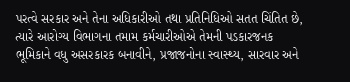પરત્વે સરકાર અને તેના અધિકારીઓ તથા પ્રતિનિધિઓ સતત ચિંતિત છે, ત્યારે આરોગ્ય વિભાગના તમામ કર્મચારીઓએ તેમની પડકારજનક ભૂમિકાને વધુ અસરકારક બનાવીને, પ્રજાજનોના સ્વાસ્થ્ય, સારવાર અને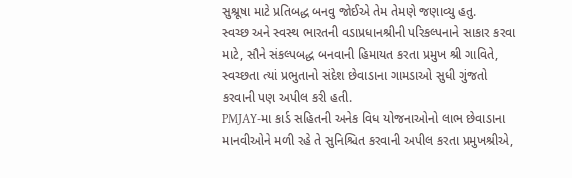સુશ્રૂષા માટે પ્રતિબદ્ધ બનવુ જોઈએ તેમ તેમણે જણાવ્યુ હતુ.
સ્વચ્છ અને સ્વસ્થ ભારતની વડાપ્રધાનશ્રીની પરિકલ્પનાને સાકાર કરવા માટે, સૌને સંકલ્પબદ્ધ બનવાની હિમાયત કરતા પ્રમુખ શ્રી ગાવિતે, સ્વચ્છતા ત્યાં પ્રભુતાનો સંદેશ છેવાડાના ગામડાઓ સુધી ગુંજતો કરવાની પણ અપીલ કરી હતી.
PMJAY-મા કાર્ડ સહિતની અનેક વિધ યોજનાઓનો લાભ છેવાડાના માનવીઓને મળી રહે તે સુનિશ્ચિત કરવાની અપીલ કરતા પ્રમુખશ્રીએ,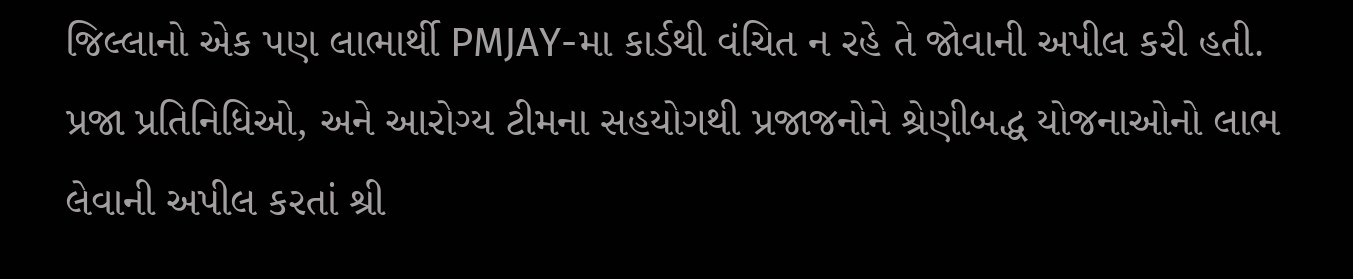જિલ્લાનો એક પણ લાભાર્થી PMJAY-મા કાર્ડથી વંચિત ન રહે તે જોવાની અપીલ કરી હતી.
પ્રજા પ્રતિનિધિઓ, અને આરોગ્ય ટીમના સહયોગથી પ્રજાજનોને શ્રેણીબદ્ધ યોજનાઓનો લાભ લેવાની અપીલ કરતાં શ્રી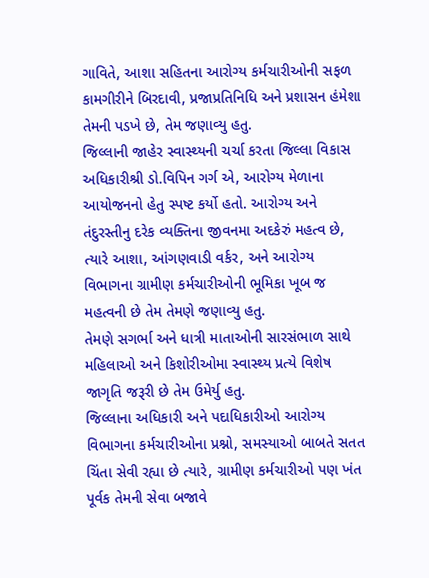ગાવિતે, આશા સહિતના આરોગ્ય કર્મચારીઓની સફળ કામગીરીને બિરદાવી, પ્રજાપ્રતિનિધિ અને પ્રશાસન હંમેશા તેમની પડખે છે, તેમ જણાવ્યુ હતુ.
જિલ્લાની જાહેર સ્વાસ્થ્યની ચર્ચા કરતા જિલ્લા વિકાસ અધિકારીશ્રી ડો.વિપિન ગર્ગ એ, આરોગ્ય મેળાના આયોજનનો હેતુ સ્પષ્ટ કર્યો હતો. આરોગ્ય અને તંદુરસ્તીનુ દરેક વ્યક્તિના જીવનમા અદકેરું મહત્વ છે, ત્યારે આશા, આંગણવાડી વર્કર, અને આરોગ્ય વિભાગના ગ્રામીણ કર્મચારીઓની ભૂમિકા ખૂબ જ મહત્વની છે તેમ તેમણે જણાવ્યુ હતુ.
તેમણે સગર્ભા અને ધાત્રી માતાઓની સારસંભાળ સાથે મહિલાઓ અને કિશોરીઓમા સ્વાસ્થ્ય પ્રત્યે વિશેષ જાગૃતિ જરૂરી છે તેમ ઉમેર્યુ હતુ.
જિલ્લાના અધિકારી અને પદાધિકારીઓ આરોગ્ય વિભાગના કર્મચારીઓના પ્રશ્નો, સમસ્યાઓ બાબતે સતત ચિંતા સેવી રહ્યા છે ત્યારે, ગ્રામીણ કર્મચારીઓ પણ ખંત પૂર્વક તેમની સેવા બજાવે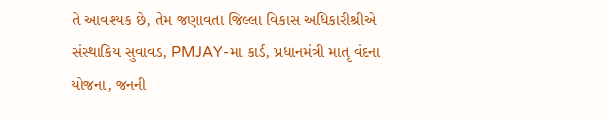તે આવશ્યક છે, તેમ જણાવતા જિલ્લા વિકાસ અધિકારીશ્રીએ સંસ્થાકિય સુવાવડ, PMJAY-મા કાર્ડ, પ્રધાનમંત્રી માતૃ વંદના યોજના, જનની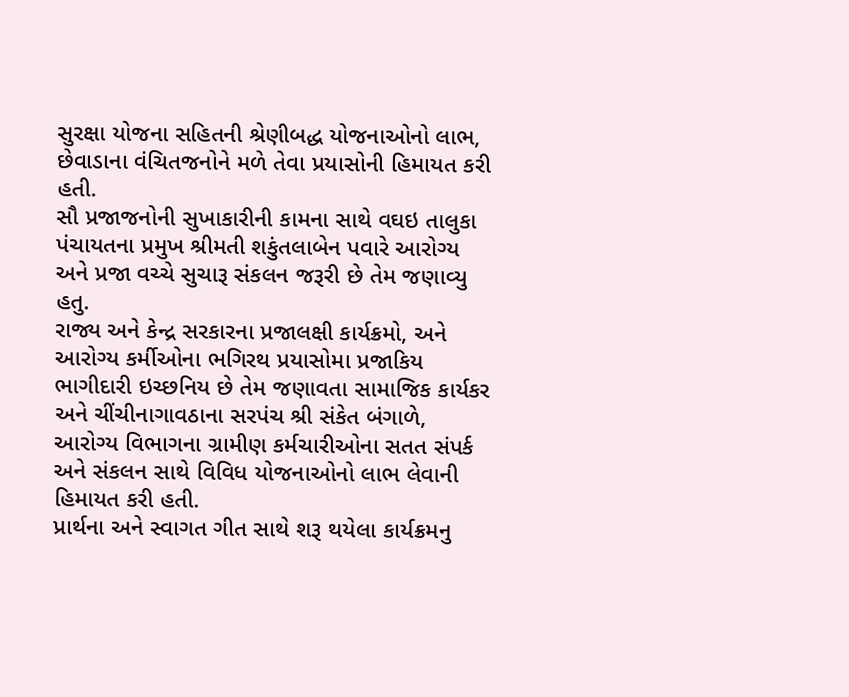સુરક્ષા યોજના સહિતની શ્રેણીબદ્ધ યોજનાઓનો લાભ, છેવાડાના વંચિતજનોને મળે તેવા પ્રયાસોની હિમાયત કરી હતી.
સૌ પ્રજાજનોની સુખાકારીની કામના સાથે વઘઇ તાલુકા પંચાયતના પ્રમુખ શ્રીમતી શકુંતલાબેન પવારે આરોગ્ય અને પ્રજા વચ્ચે સુચારૂ સંકલન જરૂરી છે તેમ જણાવ્યુ હતુ.
રાજ્ય અને કેન્દ્ર સરકારના પ્રજાલક્ષી કાર્યક્રમો, અને આરોગ્ય કર્મીઓના ભગિરથ પ્રયાસોમા પ્રજાકિય ભાગીદારી ઇચ્છનિય છે તેમ જણાવતા સામાજિક કાર્યકર અને ચીંચીનાગાવઠાના સરપંચ શ્રી સંકેત બંગાળે, આરોગ્ય વિભાગના ગ્રામીણ કર્મચારીઓના સતત સંપર્ક અને સંકલન સાથે વિવિધ યોજનાઓનો લાભ લેવાની હિમાયત કરી હતી.
પ્રાર્થના અને સ્વાગત ગીત સાથે શરૂ થયેલા કાર્યક્રમનુ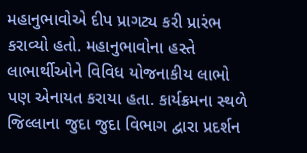મહાનુભાવોએ દીપ પ્રાગટ્ય કરી પ્રારંભ કરાવ્યો હતો. મહાનુભાવોના હસ્તે લાભાર્થીઓને વિવિધ યોજનાકીય લાભો પણ એનાયત કરાયા હતા. કાર્યક્રમના સ્થળે જિલ્લાના જુદા જુદા વિભાગ દ્વારા પ્રદર્શન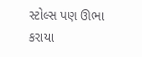સ્ટોલ્સ પણ ઊભા કરાયા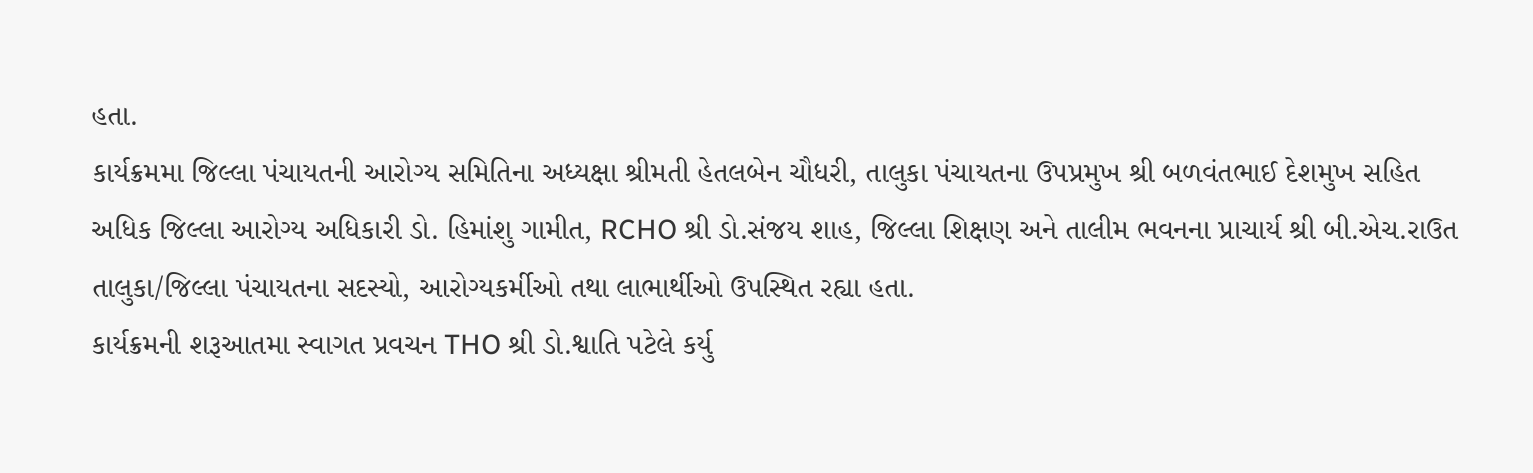હતા.
કાર્યક્રમમા જિલ્લા પંચાયતની આરોગ્ય સમિતિના અધ્યક્ષા શ્રીમતી હેતલબેન ચૌધરી, તાલુકા પંચાયતના ઉપપ્રમુખ શ્રી બળવંતભાઈ દેશમુખ સહિત અધિક જિલ્લા આરોગ્ય અધિકારી ડો. હિમાંશુ ગામીત, RCHO શ્રી ડો.સંજય શાહ, જિલ્લા શિક્ષણ અને તાલીમ ભવનના પ્રાચાર્ય શ્રી બી.એચ.રાઉત તાલુકા/જિલ્લા પંચાયતના સદસ્યો, આરોગ્યકર્મીઓ તથા લાભાર્થીઓ ઉપસ્થિત રહ્યા હતા.
કાર્યક્રમની શરૂઆતમા સ્વાગત પ્રવચન THO શ્રી ડો.શ્વાતિ પટેલે કર્યુ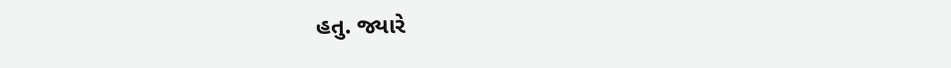હતુ. જ્યારે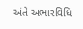અંતે અભારવિધિ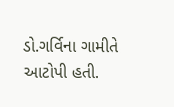ડો.ગર્વિના ગામીતે આટોપી હતી.